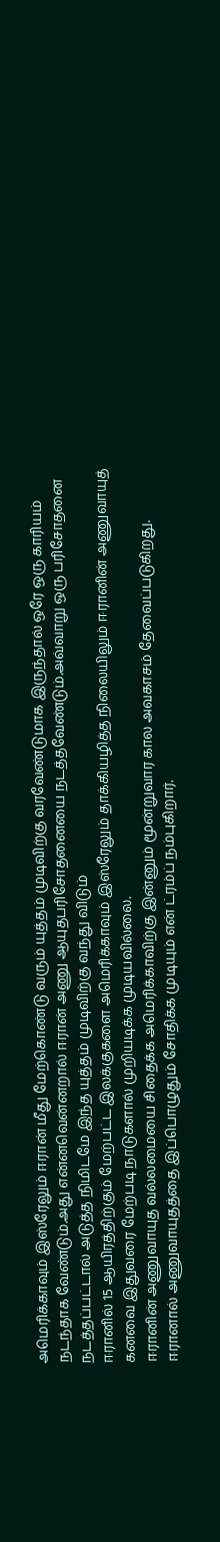அமெரிக்காவும் இஸ்ரேலும் ஈரான் மீது மேற்கொண்டு வரும் யுத்தம் முடிவிற்கு வரவேண்டுமாக இருந்தால் ஒரே ஒரு காரியம் நடந்தாக வேண்டும்.அது என்னவென்னறால் ஈரான் அணு ஆயுதபரிசோதனையை நடத்தவேண்டும்.அவ்வாறு ஒரு பரிசோதனை நடத்தப்பட்டால் அடுத்த நிமிடமே இந்த யுத்தம் முடிவிற்கு வந்து விடும்
ஈரானில் 15 ஆயிரத்திற்கும் மேற்பட்ட இலக்குகளை அமெரிக்காவும் இஸ்ரேலும் தாக்கியழித்த நிலையிலும் ஈரானின் அணுவாயுத் கனவை இதுவரை மேற்படி நாடுகளால் முறியடிக்க முடியவில்லை.
ஈரானின் அணுவாயுத வல்லமையை சிதைக்க அமெரிக்காவிற்கு இன்னும் மூன்றுவார கால அவகாசம் தேவைப்படுகிறது.
ஈரானால் அணுவாயுதத்தை இப்பொழுதும் சோதிக்க முடியும் என் ட்ரம்ப் நம்புகிறார்.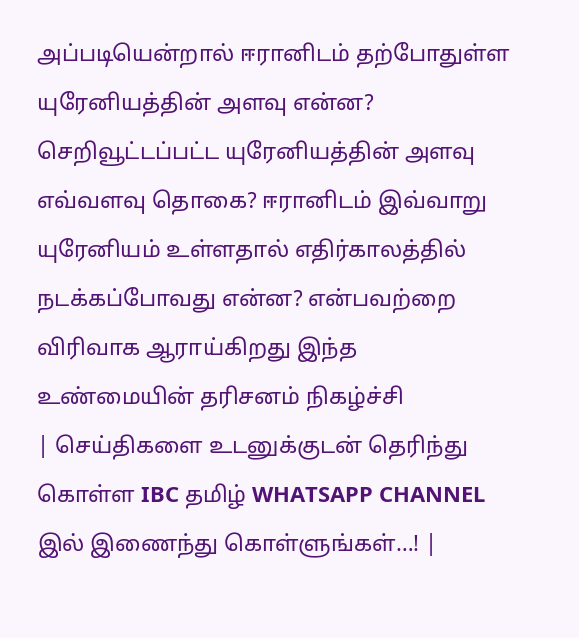அப்படியென்றால் ஈரானிடம் தற்போதுள்ள யுரேனியத்தின் அளவு என்ன? செறிவூட்டப்பட்ட யுரேனியத்தின் அளவு எவ்வளவு தொகை? ஈரானிடம் இவ்வாறு யுரேனியம் உள்ளதால் எதிர்காலத்தில் நடக்கப்போவது என்ன? என்பவற்றை விரிவாக ஆராய்கிறது இந்த உண்மையின் தரிசனம் நிகழ்ச்சி
| செய்திகளை உடனுக்குடன் தெரிந்து கொள்ள IBC தமிழ் WHATSAPP CHANNEL இல் இணைந்து கொள்ளுங்கள்…! |